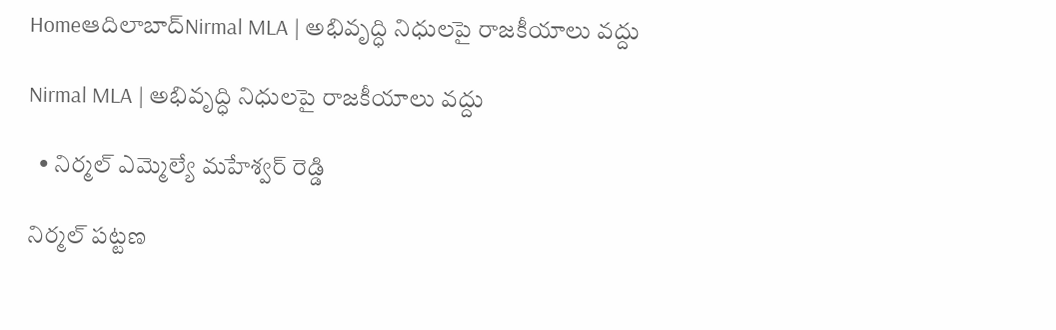Homeఆదిలాబాద్Nirmal MLA | అభివృద్ధి నిధులపై రాజకీయాలు వద్దు

Nirmal MLA | అభివృద్ధి నిధులపై రాజకీయాలు వద్దు

  • నిర్మల్ ఎమ్మెల్యే మహేశ్వర్ రెడ్డి

నిర్మల్ పట్టణ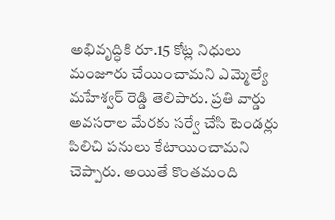అభివృద్ధికి రూ.15 కోట్ల నిధులు మంజూరు చేయించామని ఎమ్మెల్యే మహేశ్వర్ రెడ్డి తెలిపారు. ప్రతి వార్డు అవసరాల మేరకు సర్వే చేసి టెండర్లు పిలిచి పనులు కేటాయించామని చెప్పారు. అయితే కొంతమంది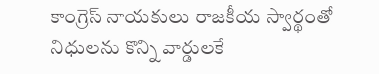కాంగ్రెస్ నాయకులు రాజకీయ స్వార్థంతో నిధులను కొన్ని వార్డులకే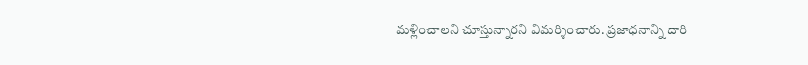మళ్లించాలని చూస్తున్నారని విమర్శించారు. ప్రజాధనాన్ని దారి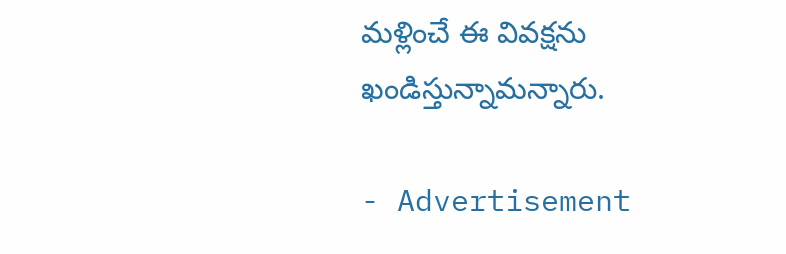మళ్లించే ఈ వివక్షను ఖండిస్తున్నామన్నారు.

- Advertisement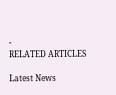-
RELATED ARTICLES

Latest News